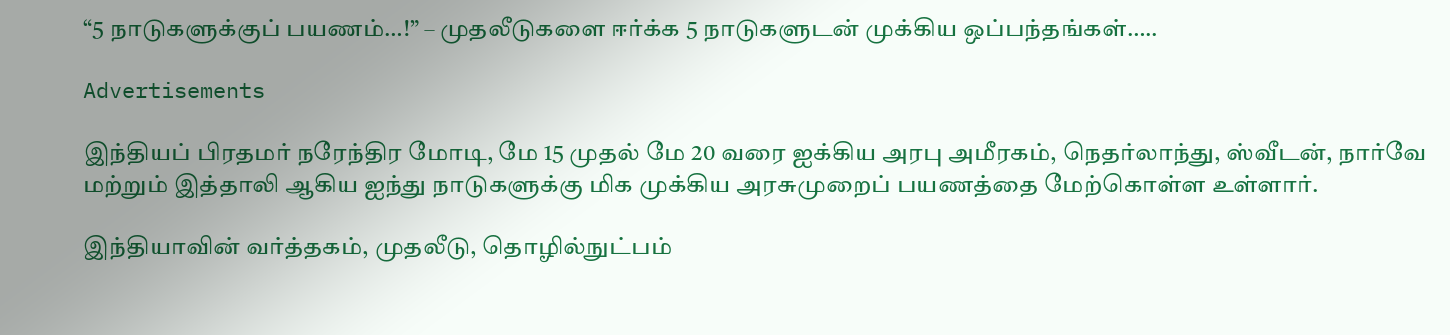“5 நாடுகளுக்குப் பயணம்…!” – முதலீடுகளை ஈர்க்க 5 நாடுகளுடன் முக்கிய ஒப்பந்தங்கள்…..

Advertisements

இந்தியப் பிரதமர் நரேந்திர மோடி, மே 15 முதல் மே 20 வரை ஐக்கிய அரபு அமீரகம், நெதர்லாந்து, ஸ்வீடன், நார்வே மற்றும் இத்தாலி ஆகிய ஐந்து நாடுகளுக்கு மிக முக்கிய அரசுமுறைப் பயணத்தை மேற்கொள்ள உள்ளார்.

இந்தியாவின் வர்த்தகம், முதலீடு, தொழில்நுட்பம்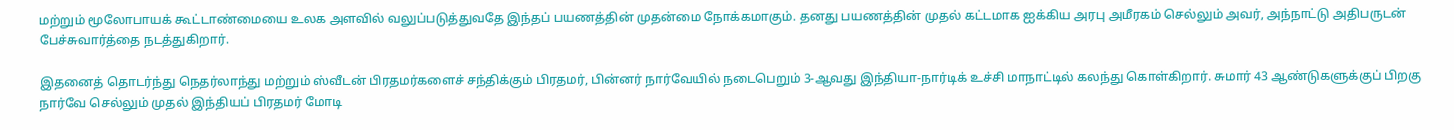மற்றும் மூலோபாயக் கூட்டாண்மையை உலக அளவில் வலுப்படுத்துவதே இந்தப் பயணத்தின் முதன்மை நோக்கமாகும். தனது பயணத்தின் முதல் கட்டமாக ஐக்கிய அரபு அமீரகம் செல்லும் அவர், அந்நாட்டு அதிபருடன் பேச்சுவார்த்தை நடத்துகிறார்.

இதனைத் தொடர்ந்து நெதர்லாந்து மற்றும் ஸ்வீடன் பிரதமர்களைச் சந்திக்கும் பிரதமர், பின்னர் நார்வேயில் நடைபெறும் 3-ஆவது இந்தியா-நார்டிக் உச்சி மாநாட்டில் கலந்து கொள்கிறார். சுமார் 43 ஆண்டுகளுக்குப் பிறகு நார்வே செல்லும் முதல் இந்தியப் பிரதமர் மோடி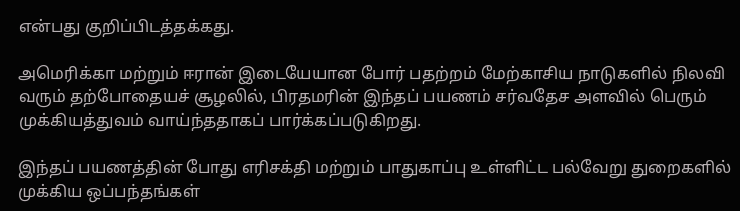என்பது குறிப்பிடத்தக்கது.

அமெரிக்கா மற்றும் ஈரான் இடையேயான போர் பதற்றம் மேற்காசிய நாடுகளில் நிலவி வரும் தற்போதையச் சூழலில், பிரதமரின் இந்தப் பயணம் சர்வதேச அளவில் பெரும் முக்கியத்துவம் வாய்ந்ததாகப் பார்க்கப்படுகிறது.

இந்தப் பயணத்தின் போது எரிசக்தி மற்றும் பாதுகாப்பு உள்ளிட்ட பல்வேறு துறைகளில் முக்கிய ஒப்பந்தங்கள்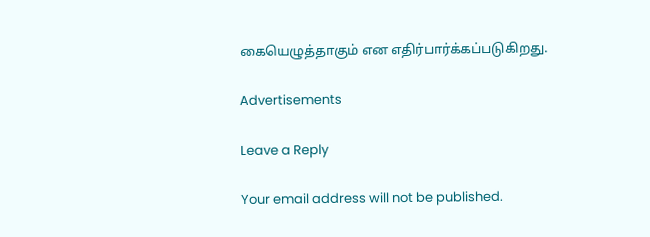கையெழுத்தாகும் என எதிர்பார்க்கப்படுகிறது.

Advertisements

Leave a Reply

Your email address will not be published.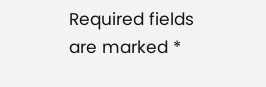Required fields are marked *